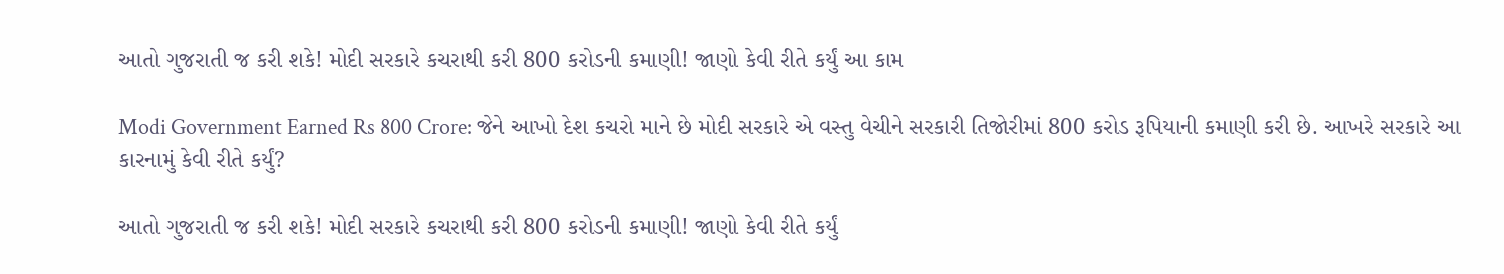આતો ગુજરાતી જ કરી શકે! મોદી સરકારે કચરાથી કરી 800 કરોડની કમાણી! જાણો કેવી રીતે કર્યું આ કામ

Modi Government Earned Rs 800 Crore: જેને આખો દેશ કચરો માને છે મોદી સરકારે એ વસ્તુ વેચીને સરકારી તિજોરીમાં 800 કરોડ રૂપિયાની કમાણી કરી છે. આખરે સરકારે આ કારનામું કેવી રીતે કર્યું?

આતો ગુજરાતી જ કરી શકે! મોદી સરકારે કચરાથી કરી 800 કરોડની કમાણી! જાણો કેવી રીતે કર્યું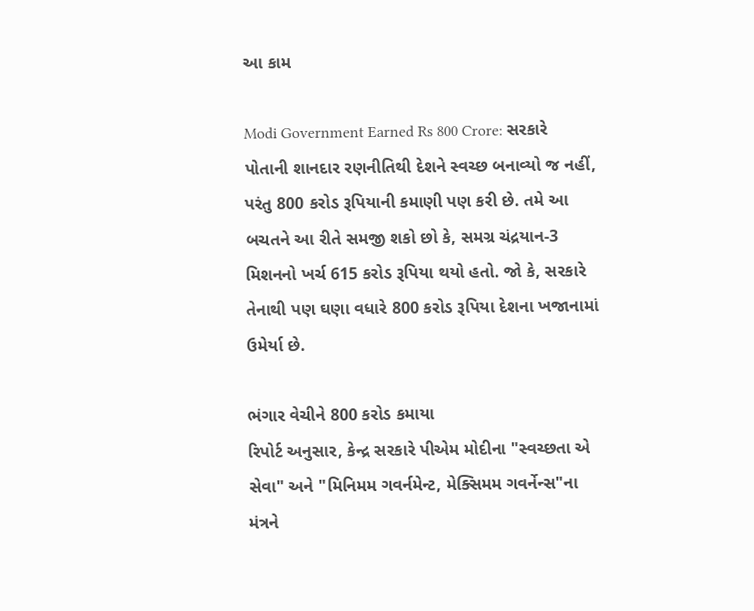આ કામ

Modi Government Earned Rs 800 Crore: સરકારે પોતાની શાનદાર રણનીતિથી દેશને સ્વચ્છ બનાવ્યો જ નહીં, પરંતુ 800 કરોડ રૂપિયાની કમાણી પણ કરી છે. તમે આ બચતને આ રીતે સમજી શકો છો કે, સમગ્ર ચંદ્રયાન-3 મિશનનો ખર્ચ 615 કરોડ રૂપિયા થયો હતો. જો કે, સરકારે તેનાથી પણ ઘણા વધારે 800 કરોડ રૂપિયા દેશના ખજાનામાં ઉમેર્યા છે.

ભંગાર વેચીને 800 કરોડ કમાયા
રિપોર્ટ અનુસાર, કેન્દ્ર સરકારે પીએમ મોદીના "સ્વચ્છતા એ સેવા" અને "મિનિમમ ગવર્નમેન્ટ, મેક્સિમમ ગવર્નેન્સ"ના મંત્રને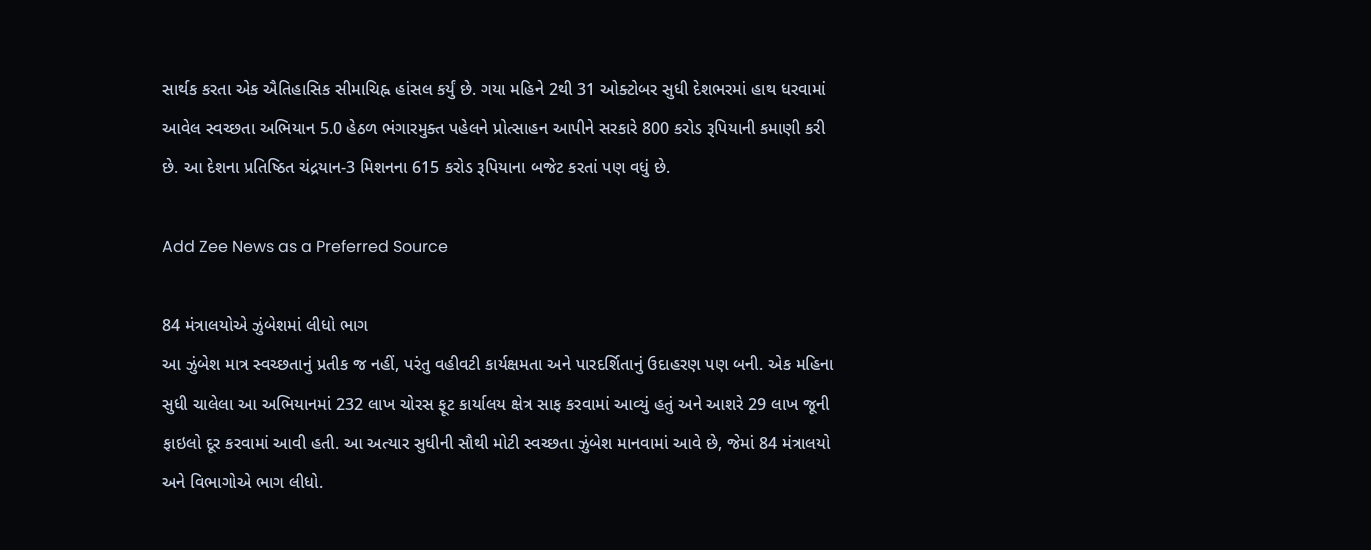સાર્થક કરતા એક ઐતિહાસિક સીમાચિહ્ન હાંસલ કર્યું છે. ગયા મહિને 2થી 31 ઓક્ટોબર સુધી દેશભરમાં હાથ ધરવામાં આવેલ સ્વચ્છતા અભિયાન 5.0 હેઠળ ભંગારમુક્ત પહેલને પ્રોત્સાહન આપીને સરકારે 800 કરોડ રૂપિયાની કમાણી કરી છે. આ દેશના પ્રતિષ્ઠિત ચંદ્રયાન-3 મિશનના 615 કરોડ રૂપિયાના બજેટ કરતાં પણ વધું છે.

Add Zee News as a Preferred Source

84 મંત્રાલયોએ ઝુંબેશમાં લીધો ભાગ
આ ઝુંબેશ માત્ર સ્વચ્છતાનું પ્રતીક જ નહીં, પરંતુ વહીવટી કાર્યક્ષમતા અને પારદર્શિતાનું ઉદાહરણ પણ બની. એક મહિના સુધી ચાલેલા આ અભિયાનમાં 232 લાખ ચોરસ ફૂટ કાર્યાલય ક્ષેત્ર સાફ કરવામાં આવ્યું હતું અને આશરે 29 લાખ જૂની ફાઇલો દૂર કરવામાં આવી હતી. આ અત્યાર સુધીની સૌથી મોટી સ્વચ્છતા ઝુંબેશ માનવામાં આવે છે, જેમાં 84 મંત્રાલયો અને વિભાગોએ ભાગ લીધો.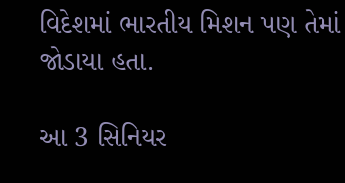વિદેશમાં ભારતીય મિશન પણ તેમાં જોડાયા હતા.

આ 3 સિનિયર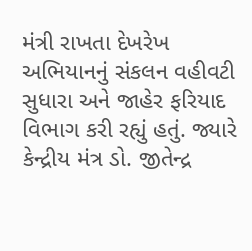મંત્રી રાખતા દેખરેખ
અભિયાનનું સંકલન વહીવટી સુધારા અને જાહેર ફરિયાદ વિભાગ કરી રહ્યું હતું. જ્યારે કેન્દ્રીય મંત્ર ડો. જીતેન્દ્ર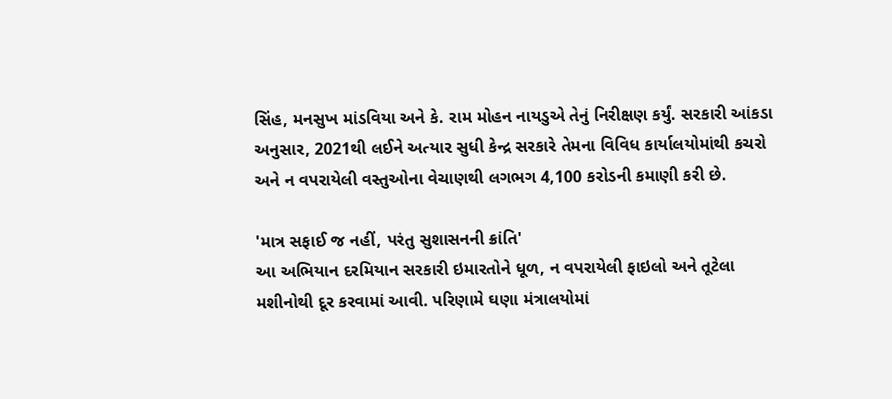સિંહ, મનસુખ માંડવિયા અને કે. રામ મોહન નાયડુએ તેનું નિરીક્ષણ કર્યું. સરકારી આંકડા અનુસાર, 2021થી લઈને અત્યાર સુધી કેન્દ્ર સરકારે તેમના વિવિધ કાર્યાલયોમાંથી કચરો અને ન વપરાયેલી વસ્તુઓના વેચાણથી લગભગ 4,100 કરોડની કમાણી કરી છે.

'માત્ર સફાઈ જ નહીં, પરંતુ સુશાસનની ક્રાંતિ'
આ અભિયાન દરમિયાન સરકારી ઇમારતોને ધૂળ, ન વપરાયેલી ફાઇલો અને તૂટેલા મશીનોથી દૂર કરવામાં આવી. પરિણામે ઘણા મંત્રાલયોમાં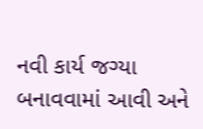નવી કાર્ય જગ્યા બનાવવામાં આવી અને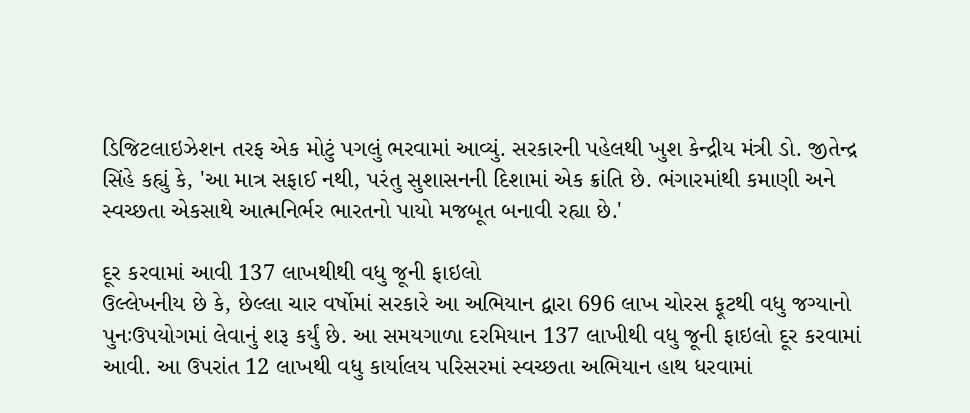ડિજિટલાઇઝેશન તરફ એક મોટું પગલું ભરવામાં આવ્યું. સરકારની પહેલથી ખુશ કેન્દ્રીય મંત્રી ડો. જીતેન્દ્ર સિંહે કહ્યું કે, 'આ માત્ર સફાઈ નથી, પરંતુ સુશાસનની દિશામાં એક ક્રાંતિ છે. ભંગારમાંથી કમાણી અને સ્વચ્છતા એકસાથે આત્મનિર્ભર ભારતનો પાયો મજબૂત બનાવી રહ્યા છે.'

દૂર કરવામાં આવી 137 લાખથીથી વધુ જૂની ફાઇલો
ઉલ્લેખનીય છે કે, છેલ્લા ચાર વર્ષોમાં સરકારે આ અભિયાન દ્વારા 696 લાખ ચોરસ ફૂટથી વધુ જગ્યાનો પુનઃઉપયોગમાં લેવાનું શરૂ કર્યું છે. આ સમયગાળા દરમિયાન 137 લાખીથી વધુ જૂની ફાઇલો દૂર કરવામાં આવી. આ ઉપરાંત 12 લાખથી વધુ કાર્યાલય પરિસરમાં સ્વચ્છતા અભિયાન હાથ ધરવામાં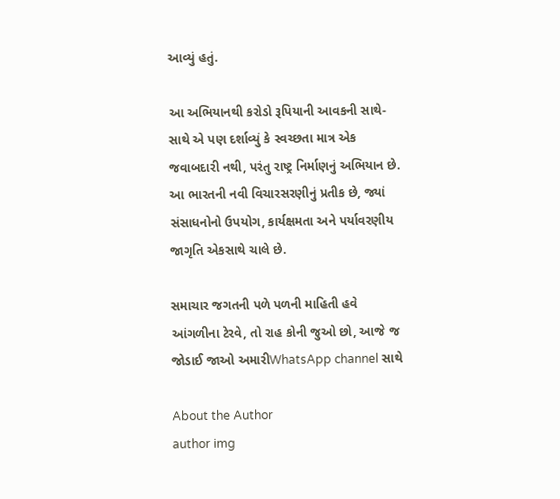આવ્યું હતું.

આ અભિયાનથી કરોડો રૂપિયાની આવકની સાથે-સાથે એ પણ દર્શાવ્યું કે સ્વચ્છતા માત્ર એક જવાબદારી નથી, પરંતુ રાષ્ટ્ર નિર્માણનું અભિયાન છે. આ ભારતની નવી વિચારસરણીનું પ્રતીક છે, જ્યાં સંસાધનોનો ઉપયોગ, કાર્યક્ષમતા અને પર્યાવરણીય જાગૃતિ એકસાથે ચાલે છે.

સમાચાર જગતની પળે પળની માહિતી હવે આંગળીના ટેરવે, તો રાહ કોની જુઓ છો, આજે જ જોડાઈ જાઓ અમારીWhatsApp channel સાથે

About the Author
author img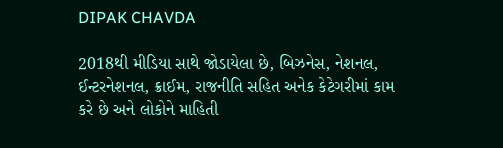DIPAK CHAVDA

2018થી મીડિયા સાથે જોડાયેલા છે, બિઝનેસ, નેશનલ, ઈન્ટરનેશનલ, ક્રાઈમ, રાજનીતિ સહિત અનેક કેટેગરીમાં કામ કરે છે અને લોકોને માહિતી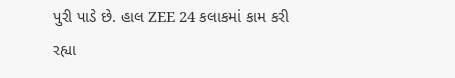પુરી પાડે છે. હાલ ZEE 24 કલાકમાં કામ કરી રહ્યા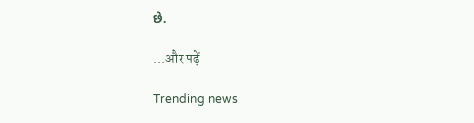છે.

...और पढ़ें

Trending news